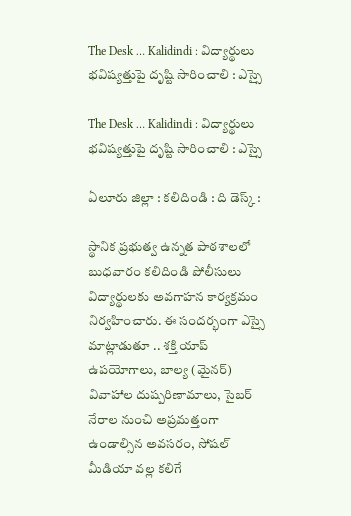The Desk … Kalidindi : విద్యార్థులు భవిష్యత్తుపై దృష్టి సారించాలి : ఎస్సై

The Desk … Kalidindi : విద్యార్థులు భవిష్యత్తుపై దృష్టి సారించాలి : ఎస్సై

ఏలూరు జిల్లా : కలిదిండి : ది డెస్క్ :

స్థానిక ప్రభుత్వ ఉన్నత పాఠశాలలో బుధవారం కలిదిండి పోలీసులు విద్యార్థులకు అవగాహన కార్యక్రమం నిర్వహించారు. ఈ సందర్భంగా ఎస్సై మాట్లాడుతూ .. శక్తి యాప్ ఉపయోగాలు, బాల్య (మైనర్) వివాహాల దుష్పరిణామాలు, సైబర్ నేరాల నుంచి అప్రమత్తంగా ఉండాల్సిన అవసరం, సోషల్ మీడియా వల్ల కలిగే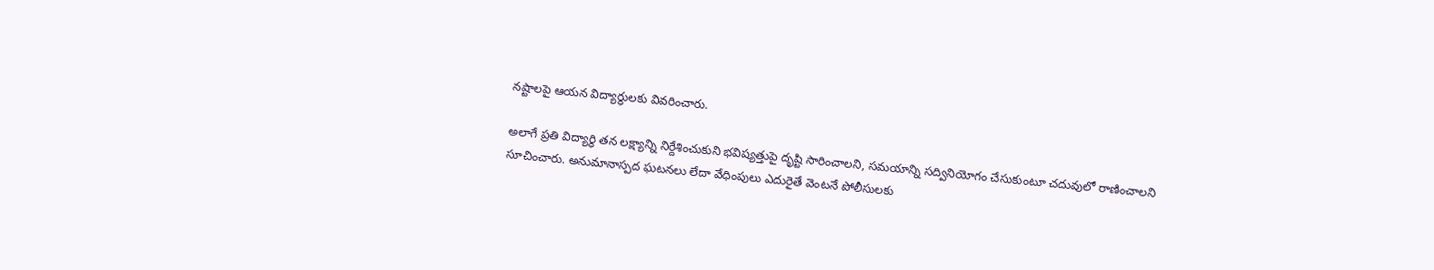నష్టాలపై ఆయన విద్యార్థులకు వివరించారు.

అలాగే ప్రతి విద్యార్థి తన లక్ష్యాన్ని నిర్దేశించుకుని భవిష్యత్తుపై దృష్టి సారించాలని, సమయాన్ని సద్వినియోగం చేసుకుంటూ చదువులో రాణించాలని సూచించారు. అనుమానాస్పద ఘటనలు లేదా వేధింపులు ఎదురైతే వెంటనే పోలీసులకు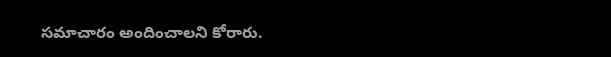సమాచారం అందించాలని కోరారు.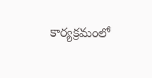కార్యక్రమంలో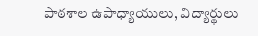పాఠశాల ఉపాధ్యాయులు, విద్యార్థులు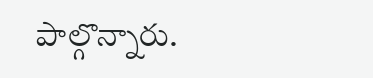పాల్గొన్నారు.